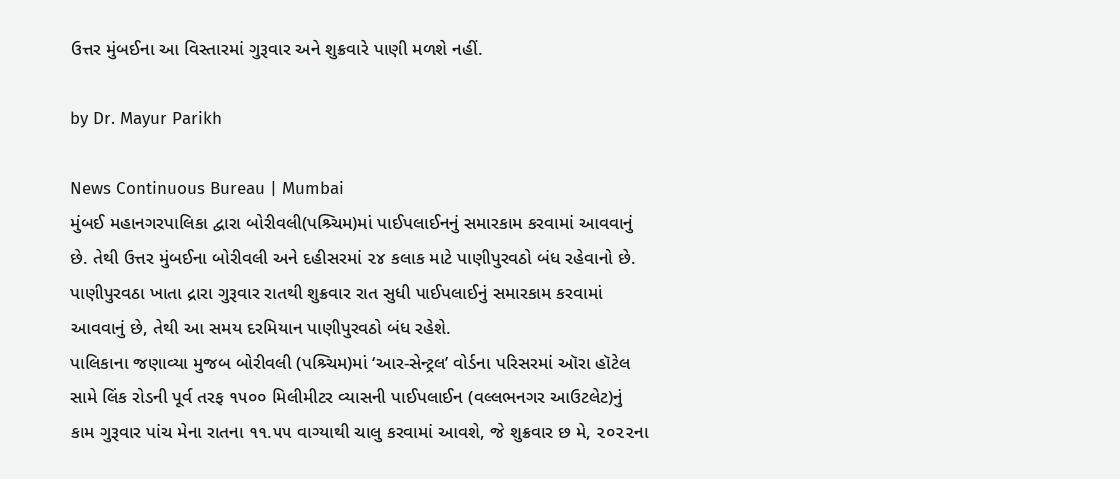ઉત્તર મુંબઈના આ વિસ્તારમાં ગુરૂવાર અને શુક્રવારે પાણી મળશે નહીં.

by Dr. Mayur Parikh

News Continuous Bureau | Mumbai
મુંબઈ મહાનગરપાલિકા દ્વારા બોરીવલી(પશ્ર્ચિમ)માં પાઈપલાઈનનું સમારકામ કરવામાં આવવાનું છે. તેથી ઉત્તર મુંબઈના બોરીવલી અને દહીસરમાં ૨૪ કલાક માટે પાણીપુરવઠો બંધ રહેવાનો છે. પાણીપુરવઠા ખાતા દ્રારા ગુરૂવાર રાતથી શુક્રવાર રાત સુધી પાઈપલાઈનું સમારકામ કરવામાં આવવાનું છે, તેથી આ સમય દરમિયાન પાણીપુરવઠો બંધ રહેશે.
પાલિકાના જણાવ્યા મુજબ બોરીવલી (પશ્ર્ચિમ)માં ‘આર-સેન્ટ્રલ’ વોર્ડના પરિસરમાં ઑરા હૉટેલ સામે લિંક રોડની પૂર્વ તરફ ૧૫૦૦ મિલીમીટર વ્યાસની પાઈપલાઈન (વલ્લભનગર આઉટલેટ)નું કામ ગુરૂવાર પાંચ મેના રાતના ૧૧.૫૫ વાગ્યાથી ચાલુ કરવામાં આવશે, જે શુક્રવાર છ મે, ૨૦૨૨ના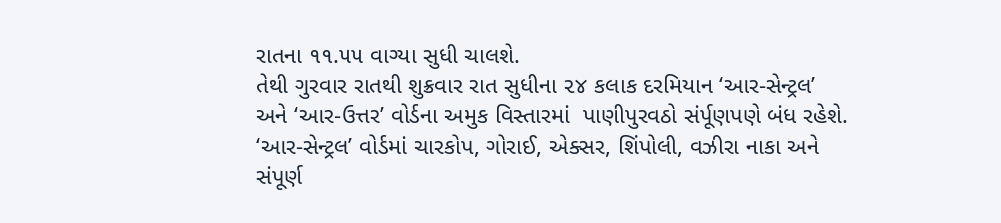રાતના ૧૧.૫૫ વાગ્યા સુધી ચાલશે.
તેથી ગુરવાર રાતથી શુક્રવાર રાત સુધીના ૨૪ કલાક દરમિયાન ‘આર-સેન્ટ્રલ’ અને ‘આર-ઉત્તર’ વોર્ડના અમુક વિસ્તારમાં  પાણીપુરવઠો સંર્પૂણપણે બંધ રહેશે.
‘આર-સેન્ટ્રલ’ વોર્ડમાં ચારકોપ, ગોરાઈ, એક્સર, શિંપોલી, વઝીરા નાકા અને સંપૂર્ણ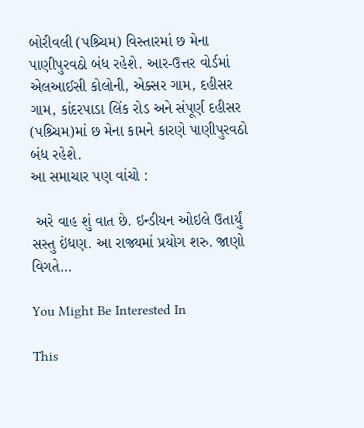બોરીવલી (પશ્ર્ચિમ) વિસ્તારમાં છ મેના પાણીપુરવઠો બંધ રહેશે. આર-ઉત્તર વોર્ડમાં એલઆઈસી કોલોની, એક્સર ગામ, દહીસર ગામ, કાંદરપાડા લિંક રોડ અને સંપૂર્ણ દહીસર (પશ્ર્ચિમ)માં છ મેના કામને કારણે પાણીપુરવઠો બંધ રહેશે.
આ સમાચાર પણ વાંચો :

 અરે વાહ શું વાત છે. ઇન્ડીયન ઓઇલે ઉતાર્યું સસ્તુ ઇંધણ. આ રાજ્યમાં પ્રયોગ શરુ. જાણો વિગતે…

You Might Be Interested In

This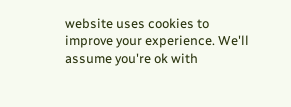website uses cookies to improve your experience. We'll assume you're ok with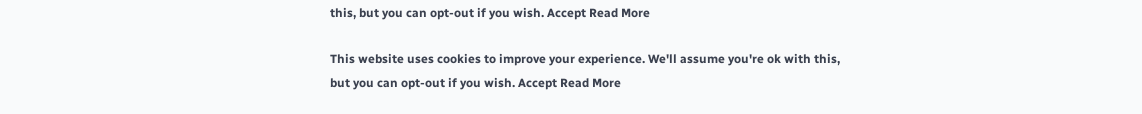this, but you can opt-out if you wish. Accept Read More

This website uses cookies to improve your experience. We'll assume you're ok with this, but you can opt-out if you wish. Accept Read More